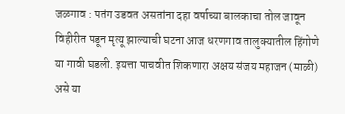जळगाव : पतंग उडवत असतांना दहा वर्षाच्या बालकाचा तोल जावून विहीरीत पडून मृत्यू झाल्याची घटना आज धरणगाव तालुक्यातील हिंगोणे या गावी घडली. इयत्ता पाचवीत शिकणारा अक्षय संजय महाजन (माळी) असे या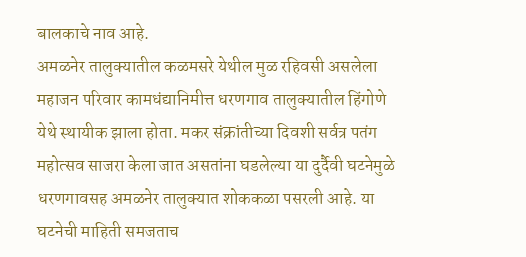बालकाचे नाव आहे.
अमळनेर तालुक्यातील कळमसरे येथील मुळ रहिवसी असलेला महाजन परिवार कामधंद्यानिमीत्त धरणगाव तालुक्यातील हिंगोणे येथे स्थायीक झाला होता. मकर संक्रांतीच्या दिवशी सर्वत्र पतंग महोत्सव साजरा केला जात असतांना घडलेल्या या दुर्दैवी घटनेमुळे धरणगावसह अमळनेर तालुक्यात शोककळा पसरली आहे. या घटनेची माहिती समजताच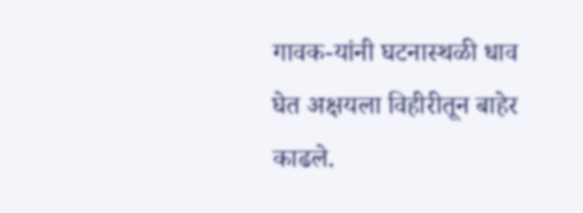गावक-यांनी घटनास्थळी धाव घेत अक्षयला विहीरीतून बाहेर काढले.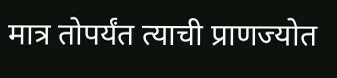मात्र तोपर्यंत त्याची प्राणज्योत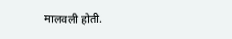मालवली होती.